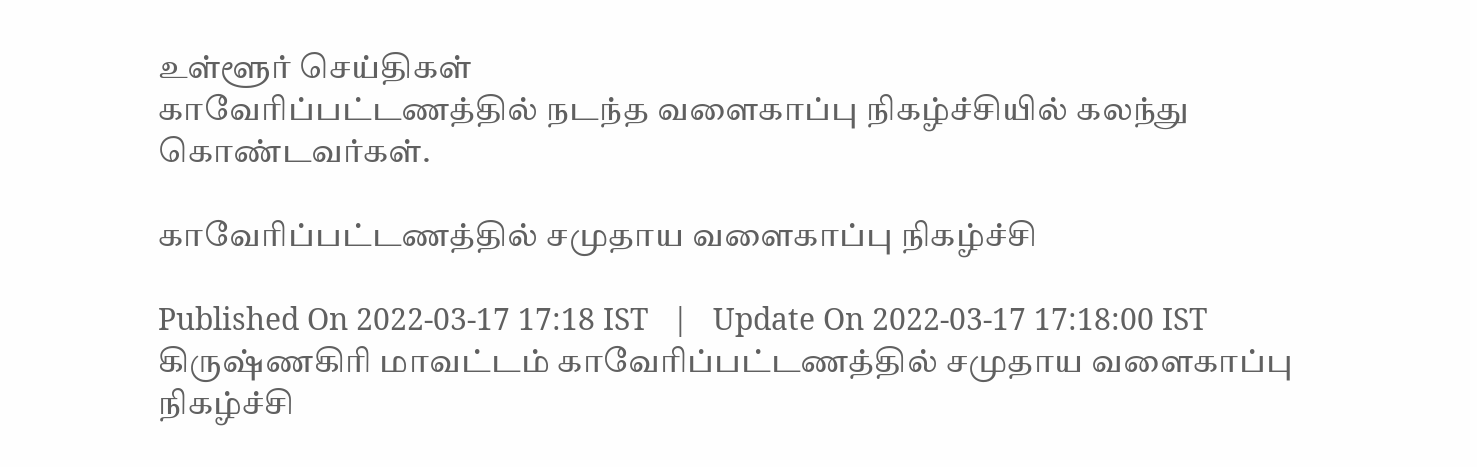உள்ளூர் செய்திகள்
காவேரிப்பட்டணத்தில் நடந்த வளைகாப்பு நிகழ்ச்சியில் கலந்து கொண்டவர்கள்.

காவேரிப்பட்டணத்தில் சமுதாய வளைகாப்பு நிகழ்ச்சி

Published On 2022-03-17 17:18 IST   |   Update On 2022-03-17 17:18:00 IST
கிருஷ்ணகிரி மாவட்டம் காவேரிப்பட்டணத்தில் சமுதாய வளைகாப்பு நிகழ்ச்சி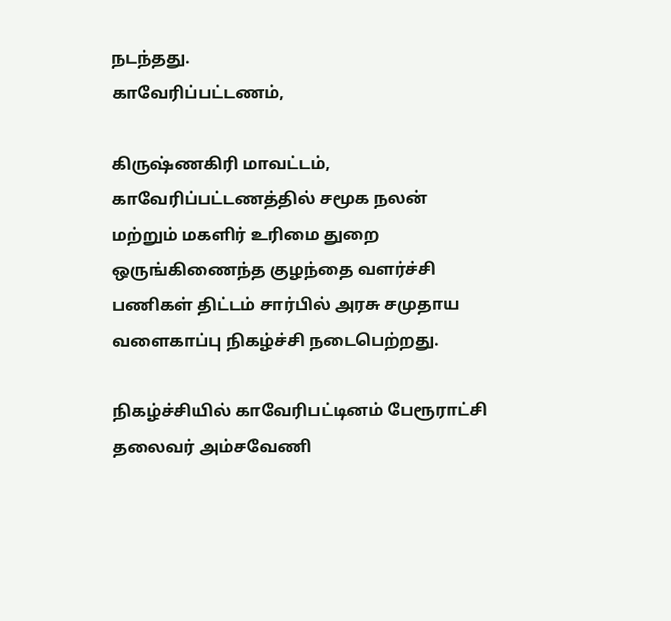நடந்தது.
காவேரிப்பட்டணம்,

கிருஷ்ணகிரி மாவட்டம், காவேரிப்பட்டணத்தில் சமூக நலன் மற்றும் மகளிர் உரிமை துறை ஒருங்கிணைந்த குழந்தை வளர்ச்சி பணிகள் திட்டம் சார்பில் அரசு சமுதாய வளைகாப்பு நிகழ்ச்சி நடைபெற்றது.

நிகழ்ச்சியில் காவேரிபட்டினம் பேரூராட்சி தலைவர் அம்சவேணி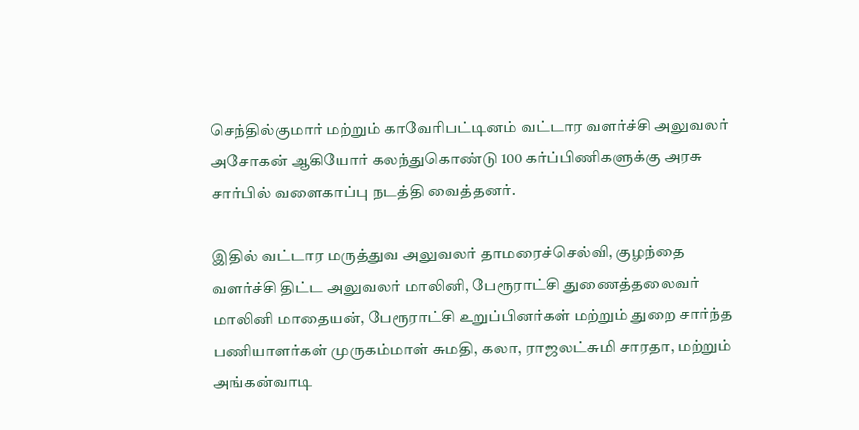செந்தில்குமார் மற்றும் காவேரிபட்டினம் வட்டார வளர்ச்சி அலுவலர் அசோகன் ஆகியோர் கலந்துகொண்டு 100 கர்ப்பிணிகளுக்கு அரசு சார்பில் வளைகாப்பு நடத்தி வைத்தனர்.

இதில் வட்டார மருத்துவ அலுவலர் தாமரைச்செல்வி, குழந்தை வளர்ச்சி திட்ட அலுவலர் மாலினி, பேரூராட்சி துணைத்தலைவர் மாலினி மாதையன், பேரூராட்சி உறுப்பினர்கள் மற்றும் துறை சார்ந்த பணியாளர்கள் முருகம்மாள் சுமதி, கலா, ராஜலட்சுமி சாரதா, மற்றும் அங்கன்வாடி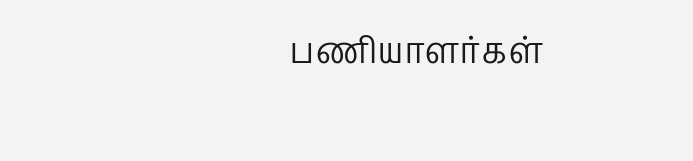பணியாளர்கள்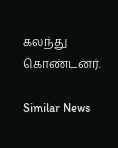கலந்து கொண்டனர்.

Similar News